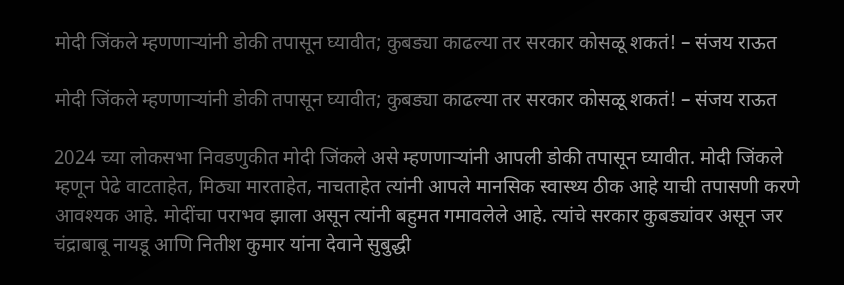मोदी जिंकले म्हणणाऱ्यांनी डोकी तपासून घ्यावीत; कुबड्या काढल्या तर सरकार कोसळू शकतं! – संजय राऊत

मोदी जिंकले म्हणणाऱ्यांनी डोकी तपासून घ्यावीत; कुबड्या काढल्या तर सरकार कोसळू शकतं! – संजय राऊत

2024 च्या लोकसभा निवडणुकीत मोदी जिंकले असे म्हणणाऱ्यांनी आपली डोकी तपासून घ्यावीत. मोदी जिंकले म्हणून पेढे वाटताहेत, मिठ्या मारताहेत, नाचताहेत त्यांनी आपले मानसिक स्वास्थ्य ठीक आहे याची तपासणी करणे आवश्यक आहे. मोदींचा पराभव झाला असून त्यांनी बहुमत गमावलेले आहे. त्यांचे सरकार कुबड्यांवर असून जर चंद्राबाबू नायडू आणि नितीश कुमार यांना देवाने सुबुद्धी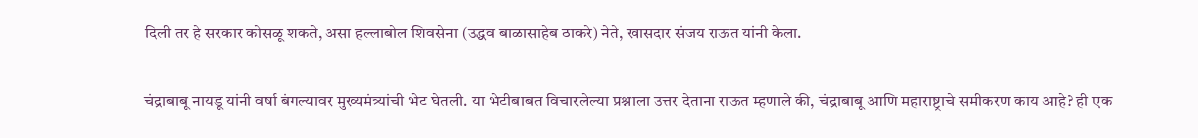दिली तर हे सरकार कोसळू शकते, असा हल्लाबोल शिवसेना (उद्धव बाळासाहेब ठाकरे) नेते, खासदार संजय राऊत यांनी केला.

चंद्राबाबू नायडू यांनी वर्षा बंगल्यावर मुख्यमंत्र्यांची भेट घेतली. या भेटीबाबत विचारलेल्या प्रश्नाला उत्तर देताना राऊत म्हणाले की, चंद्राबाबू आणि महाराष्ट्राचे समीकरण काय आहे? ही एक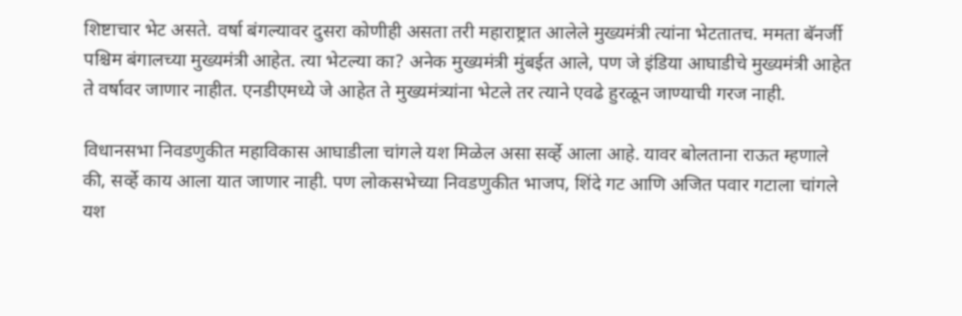शिष्टाचार भेट असते. वर्षा बंगल्यावर दुसरा कोणीही असता तरी महाराष्ट्रात आलेले मुख्यमंत्री त्यांना भेटतातच. ममता बॅनर्जी पश्चिम बंगालच्या मुख्यमंत्री आहेत. त्या भेटल्या का? अनेक मुख्यमंत्री मुंबईत आले, पण जे इंडिया आघाडीचे मुख्यमंत्री आहेत ते वर्षावर जाणार नाहीत. एनडीएमध्ये जे आहेत ते मुख्यमंत्र्यांना भेटले तर त्याने एवढे हुरळून जाण्याची गरज नाही.

विधानसभा निवडणुकीत महाविकास आघाडीला चांगले यश मिळेल असा सर्व्हे आला आहे. यावर बोलताना राऊत म्हणाले की, सर्व्हे काय आला यात जाणार नाही. पण लोकसभेच्या निवडणुकीत भाजप, शिंदे गट आणि अजित पवार गटाला चांगले यश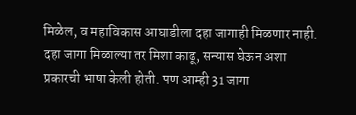मिळेल, व महाविकास आघाडीला दहा जागाही मिळणार नाही. दहा जागा मिळाल्या तर मिशा काढू, सन्यास घेऊन अशा प्रकारची भाषा केली होती. पण आम्ही 31 जागा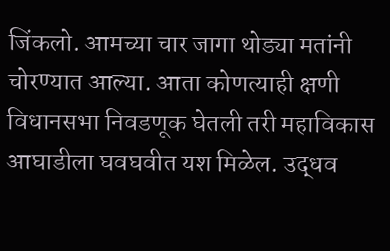जिंकलो. आमच्या चार जागा थोड्या मतांनी चोरण्यात आल्या. आता कोणत्याही क्षणी विधानसभा निवडणूक घेतली तरी महाविकास आघाडीला घवघवीत यश मिळेल. उद्धव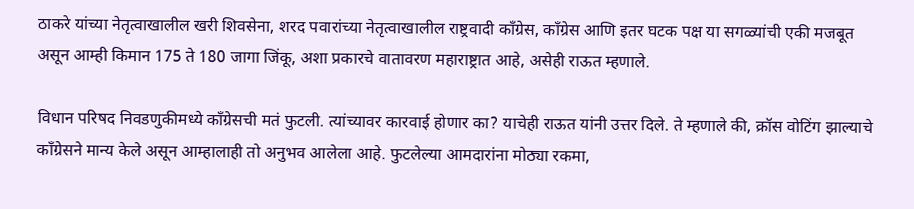ठाकरे यांच्या नेतृत्वाखालील खरी शिवसेना, शरद पवारांच्या नेतृत्वाखालील राष्ट्रवादी काँग्रेस, काँग्रेस आणि इतर घटक पक्ष या सगळ्यांची एकी मजबूत असून आम्ही किमान 175 ते 180 जागा जिंकू, अशा प्रकारचे वातावरण महाराष्ट्रात आहे, असेही राऊत म्हणाले.

विधान परिषद निवडणुकीमध्ये काँग्रेसची मतं फुटली. त्यांच्यावर कारवाई होणार का? याचेही राऊत यांनी उत्तर दिले. ते म्हणाले की, क्रॉस वोटिंग झाल्याचे काँग्रेसने मान्य केले असून आम्हालाही तो अनुभव आलेला आहे. फुटलेल्या आमदारांना मोठ्या रकमा,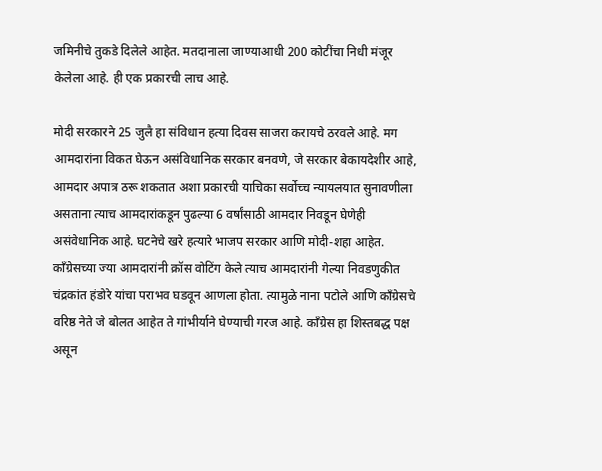जमिनीचे तुकडे दिलेले आहेत. मतदानाला जाण्याआधी 200 कोटींचा निधी मंजूर केलेला आहे. ही एक प्रकारची लाच आहे.

मोदी सरकारने 25 जुलै हा संविधान हत्या दिवस साजरा करायचे ठरवले आहे. मग आमदारांना विकत घेऊन असंविधानिक सरकार बनवणे, जे सरकार बेकायदेशीर आहे, आमदार अपात्र ठरू शकतात अशा प्रकारची याचिका सर्वोच्च न्यायलयात सुनावणीला असताना त्याच आमदारांकडून पुढल्या 6 वर्षांसाठी आमदार निवडून घेणेही असंवेधानिक आहे. घटनेचे खरे हत्यारे भाजप सरकार आणि मोदी-शहा आहेत. काँग्रेसच्या ज्या आमदारांनी क्रॉस वोटिंग केले त्याच आमदारांनी गेल्या निवडणुकीत चंद्रकांत हंडोरे यांचा पराभव घडवून आणला होता. त्यामुळे नाना पटोले आणि काँग्रेसचे वरिष्ठ नेते जे बोलत आहेत ते गांभीर्याने घेण्याची गरज आहे. काँग्रेस हा शिस्तबद्ध पक्ष असून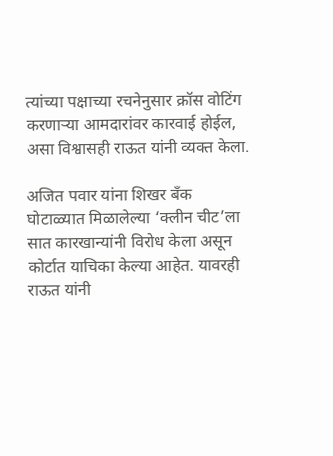त्यांच्या पक्षाच्या रचनेनुसार क्रॉस वोटिंग करणाऱ्या आमदारांवर कारवाई होईल, असा विश्वासही राऊत यांनी व्यक्त केला.

अजित पवार यांना शिखर बँक घोटाळ्यात मिळालेल्या ‘क्लीन चीट’ला सात कारखान्यांनी विरोध केला असून कोर्टात याचिका केल्या आहेत. यावरही राऊत यांनी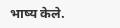भाष्य केले.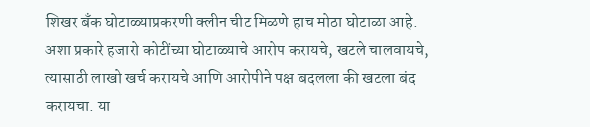शिखर बँक घोटाळ्याप्रकरणी क्लीन चीट मिळणे हाच मोठा घोटाळा आहे. अशा प्रकारे हजारो कोटींच्या घोटाळ्याचे आरोप करायचे, खटले चालवायचे, त्यासाठी लाखो खर्च करायचे आणि आरोपीने पक्ष बदलला की खटला बंद करायचा. या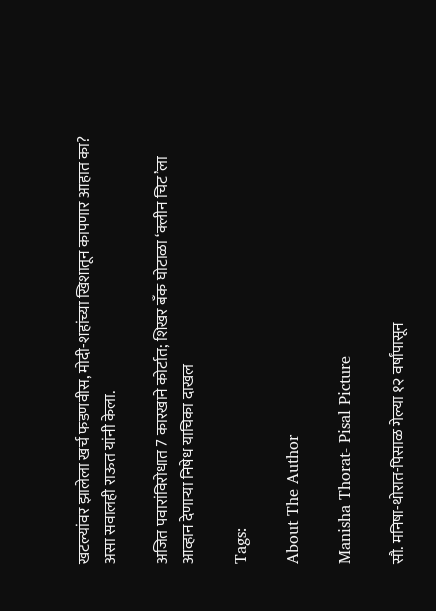खटल्यांवर झालेला खर्च फडणवीस, मोदी-शहांच्या खिशातून कापणार आहात का? असा सवालही राऊत यांनी केला.

अजित पवारांविरोधात 7 कारखाने कोर्टात; शिखर बँक घोटाळा ‘क्लीन चिट’ला आव्हान देणाऱ्या निषेध याचिका दाखल

Tags:

About The Author

Manisha Thorat- Pisal Picture

सौ. मनिषा-थोरात-पिसाळ गेल्या १२ वर्षांपासून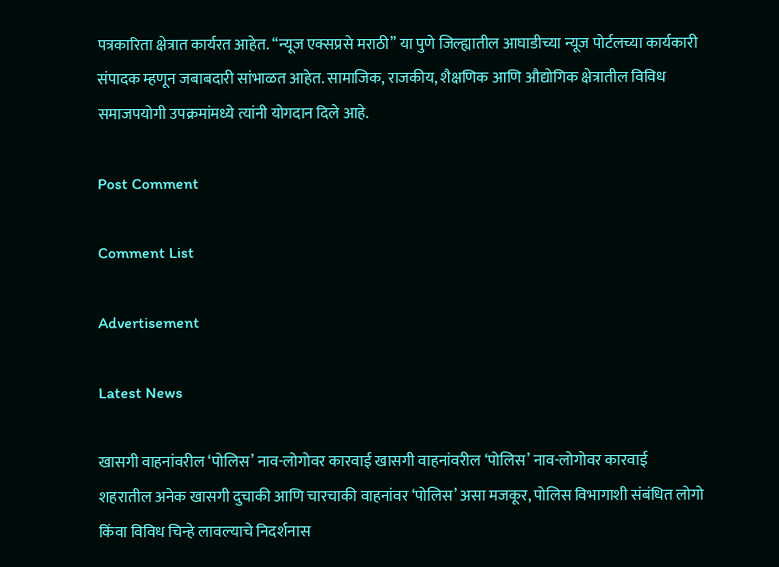पत्रकारिता क्षेत्रात कार्यरत आहेत. ‘‘न्यूज एक्सप्रसे मराठी’’ या पुणे जिल्ह्यातील आघाडीच्या न्यूज पोर्टलच्या कार्यकारी संपादक म्हणून जबाबदारी सांभाळत आहेत. सामाजिक, राजकीय, शैक्षणिक आणि औद्योगिक क्षेत्रातील विविध समाजपयोगी उपक्रमांमध्ये त्यांनी योगदान दिले आहे.

Post Comment

Comment List

Advertisement

Latest News

खासगी वाहनांवरील ‘पोलिस’ नाव-लोगोवर कारवाई खासगी वाहनांवरील ‘पोलिस’ नाव-लोगोवर कारवाई
शहरातील अनेक खासगी दुचाकी आणि चारचाकी वाहनांवर ‘पोलिस’ असा मजकूर, पोलिस विभागाशी संबंधित लोगो किंवा विविध चिन्हे लावल्याचे निदर्शनास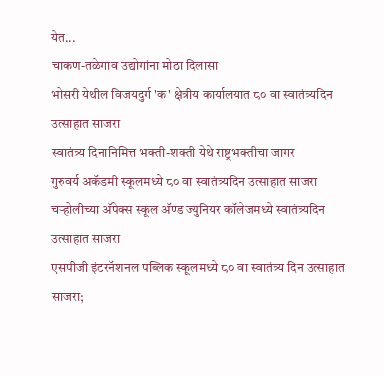येत...
चाकण-तळेगाव उद्योगांना मोठा दिलासा
भोसरी येथील विजयदुर्ग 'क' क्षेत्रीय कार्यालयात ८० वा स्वातंत्र्यदिन उत्साहात साजरा
स्वातंत्र्य दिनानिमित्त भक्ती-शक्ती येथे राष्ट्रभक्तीचा जागर
गुरुवर्य अकॅडमी स्कूलमध्ये ८० वा स्वातंत्र्यदिन उत्साहात साजरा
चऱ्होलीच्या अ‍ॅपेक्स स्कूल अ‍ॅण्ड ज्युनियर कॉलेजमध्ये स्वातंत्र्यदिन उत्साहात साजरा
एसपीजी इंटरनॅशनल पब्लिक स्कूलमध्ये ८० वा स्वातंत्र्य दिन उत्साहात साजरा;